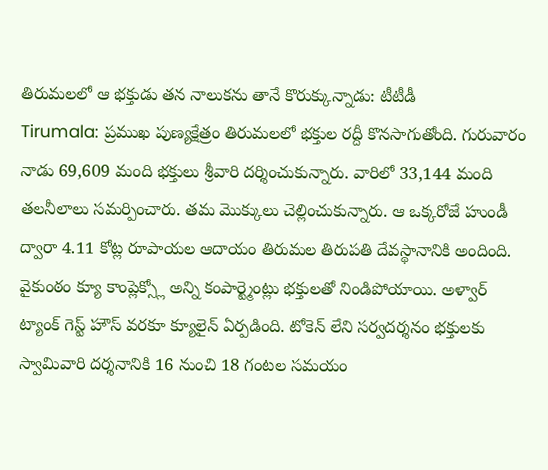తిరుమలలో ఆ భక్తుడు తన నాలుకను తానే కొరుక్కున్నాడు: టీటీడీ
Tirumala: ప్రముఖ పుణ్యక్షేత్రం తిరుమలలో భక్తుల రద్దీ కొనసాగుతోంది. గురువారం నాడు 69,609 మంది భక్తులు శ్రీవారి దర్శించుకున్నారు. వారిలో 33,144 మంది తలనీలాలు సమర్పించారు. తమ మొక్కులు చెల్లించుకున్నారు. ఆ ఒక్కరోజే హుండీ ద్వారా 4.11 కోట్ల రూపాయల ఆదాయం తిరుమల తిరుపతి దేవస్థానానికి అందింది.
వైకుంఠం క్యూ కాంప్లెక్స్లో అన్ని కంపార్ట్మెంట్లు భక్తులతో నిండిపోయాయి. అళ్వార్ ట్యాంక్ గెస్ట్ హౌస్ వరకూ క్యూలైన్ ఏర్పడింది. టోకెన్ లేని సర్వదర్శనం భక్తులకు స్వామివారి దర్శనానికి 16 నుంచి 18 గంటల సమయం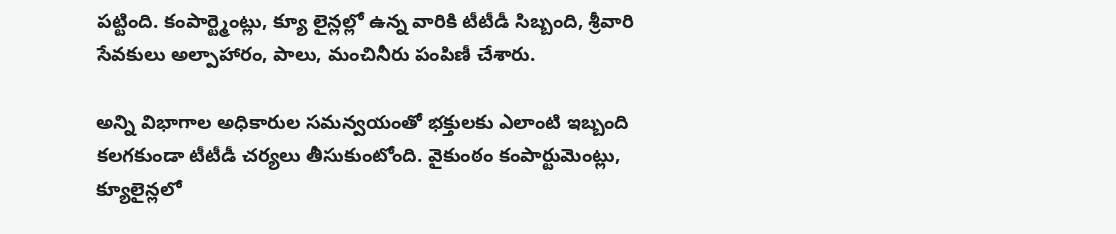పట్టింది. కంపార్ట్మెంట్లు, క్యూ లైన్లల్లో ఉన్న వారికి టీటీడీ సిబ్బంది, శ్రీవారి సేవకులు అల్పాహారం, పాలు, మంచినీరు పంపిణీ చేశారు.

అన్ని విభాగాల అధికారుల సమన్వయంతో భక్తులకు ఎలాంటి ఇబ్బంది కలగకుండా టీటీడీ చర్యలు తీసుకుంటోంది. వైకుంఠం కంపార్టుమెంట్లు, క్యూలైన్లలో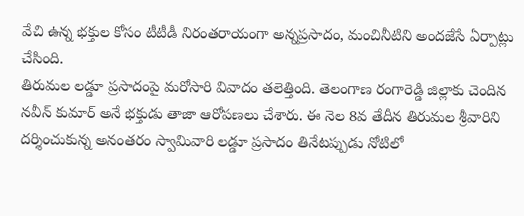వేచి ఉన్న భక్తుల కోసం టీటీడీ నిరంతరాయంగా అన్నప్రసాదం, మంచినీటిని అందజేసే ఏర్పాట్లు చేసింది.
తిరుమల లడ్డూ ప్రసాదంపై మరోసారి వివాదం తలెత్తింది. తెలంగాణ రంగారెడ్డి జిల్లాకు చెందిన నవీన్ కుమార్ అనే భక్తుడు తాజా ఆరోపణలు చేశారు. ఈ నెల 8వ తేదీన తిరుమల శ్రీవారిని దర్శించుకున్న అనంతరం స్వామివారి లడ్డూ ప్రసాదం తినేటప్పుడు నోటిలో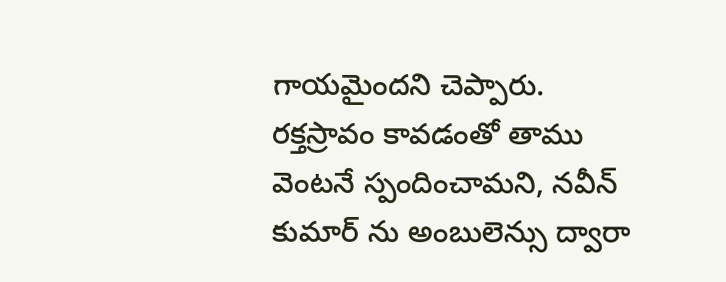గాయమైందని చెప్పారు.
రక్తస్రావం కావడంతో తాము వెంటనే స్పందించామని, నవీన్ కుమార్ ను అంబులెన్సు ద్వారా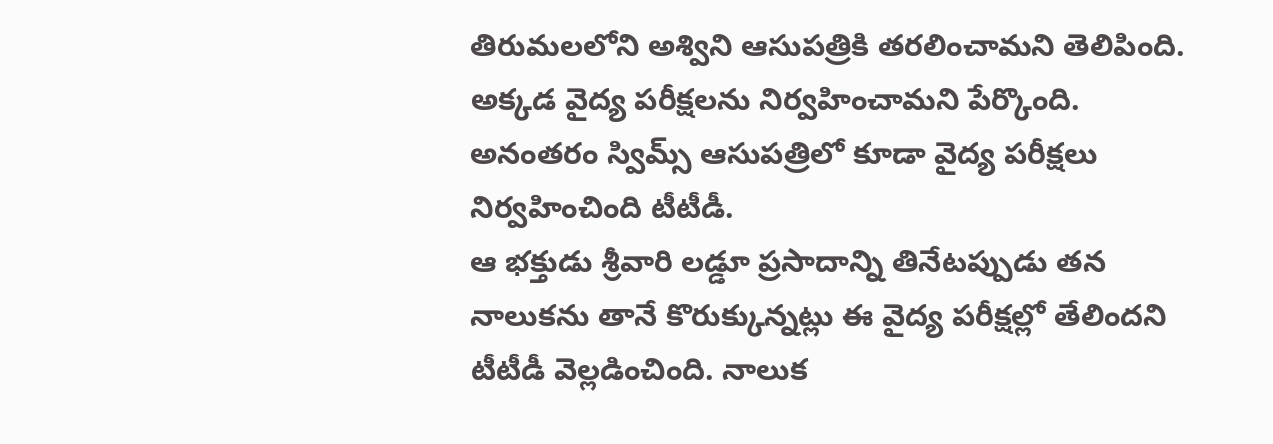తిరుమలలోని అశ్విని ఆసుపత్రికి తరలించామని తెలిపింది. అక్కడ వైద్య పరీక్షలను నిర్వహించామని పేర్కొంది. అనంతరం స్విమ్స్ ఆసుపత్రిలో కూడా వైద్య పరీక్షలు నిర్వహించింది టీటీడీ.
ఆ భక్తుడు శ్రీవారి లడ్డూ ప్రసాదాన్ని తినేటప్పుడు తన నాలుకను తానే కొరుక్కున్నట్లు ఈ వైద్య పరీక్షల్లో తేలిందని టీటీడీ వెల్లడించింది. నాలుక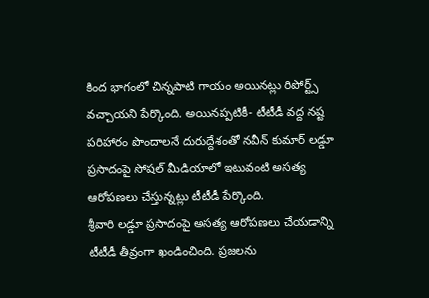కింద భాగంలో చిన్నపాటి గాయం అయినట్లు రిపోర్ట్స్ వచ్చాయని పేర్కొంది. అయినప్పటికీ- టీటీడీ వద్ద నష్ట పరిహారం పొందాలనే దురుద్దేశంతో నవీన్ కుమార్ లడ్డూ ప్రసాదంపై సోషల్ మీడియాలో ఇటువంటి అసత్య ఆరోపణలు చేస్తున్నట్లు టీటీడీ పేర్కొంది.
శ్రీవారి లడ్డూ ప్రసాదంపై అసత్య ఆరోపణలు చేయడాన్ని టీటీడీ తీవ్రంగా ఖండించింది. ప్రజలను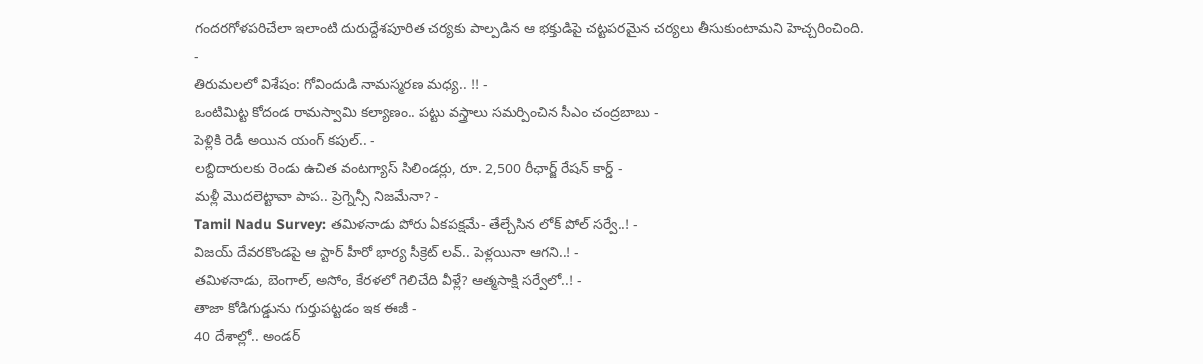గందరగోళపరిచేలా ఇలాంటి దురుద్దేశపూరిత చర్యకు పాల్పడిన ఆ భక్తుడిపై చట్టపరమైన చర్యలు తీసుకుంటామని హెచ్చరించింది.
-
తిరుమలలో విశేషం: గోవిందుడి నామస్మరణ మధ్య.. !! -
ఒంటిమిట్ట కోదండ రామస్వామి కల్యాణం.. పట్టు వస్త్రాలు సమర్పించిన సీఎం చంద్రబాబు -
పెళ్లికి రెడీ అయిన యంగ్ కపుల్.. -
లబ్దిదారులకు రెండు ఉచిత వంటగ్యాస్ సిలిండర్లు, రూ. 2,500 రీఛార్జ్ రేషన్ కార్డ్ -
మళ్లీ మొదలెట్టావా పాప.. ప్రెగ్నెన్సీ నిజమేనా? -
Tamil Nadu Survey: తమిళనాడు పోరు ఏకపక్షమే- తేల్చేసిన లోక్ పోల్ సర్వే..! -
విజయ్ దేవరకొండపై ఆ స్టార్ హీరో భార్య సీక్రెట్ లవ్.. పెళ్లయినా ఆగని..! -
తమిళనాడు, బెంగాల్, అసోం, కేరళలో గెలిచేది వీళ్లే? ఆత్మసాక్షి సర్వేలో..! -
తాజా కోడిగుడ్డును గుర్తుపట్టడం ఇక ఈజీ -
40 దేశాల్లో.. అండర్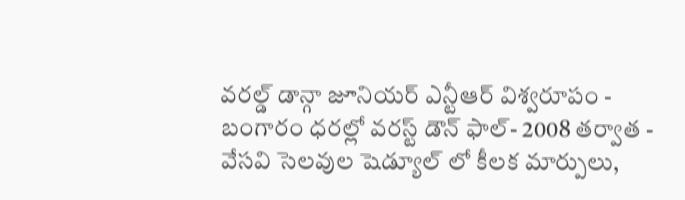వరల్డ్ డాన్గా జూనియర్ ఎన్టీఆర్ విశ్వరూపం -
బంగారం ధరల్లో వరస్ట్ డౌన్ ఫాల్- 2008 తర్వాత -
వేసవి సెలవుల షెడ్యూల్ లో కీలక మార్పులు,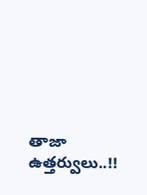తాజా ఉత్తర్వులు..!!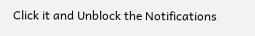Click it and Unblock the Notifications